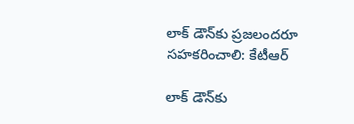లాక్‌ డౌన్‌కు ప్రజలందరూ సహకరించాలి: కేటీఆర్

లాక్‌ డౌన్‌కు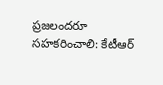ప్రజలందరూ సహకరించాలి: కేటీఆర్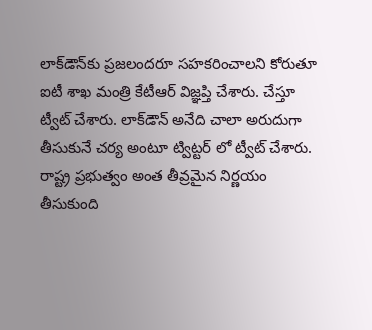లాక్‌డౌన్‌కు ప్రజలందరూ సహకరించాలని కోరుతూ ఐటీ శాఖ మంత్రి కేటీఆర్‌ విజ్ఞప్తి చేశారు. చేస్తూ ట్వీట్‌ చేశారు. లాక్‌డౌన్‌ అనేది చాలా అరుదుగా తీసుకునే చర్య అంటూ ట్విట్టర్ లో ట్వీట్ చేశారు. రాష్ట్ర ప్రభుత్వం అంత తీవ్రమైన నిర్ణయం తీసుకుంది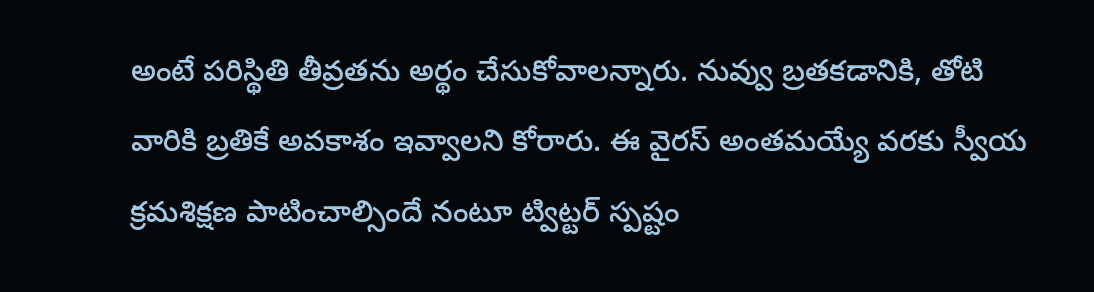అంటే పరిస్థితి తీవ్రతను అర్థం చేసుకోవాలన్నారు. నువ్వు బ్రతకడానికి, తోటి వారికి బ్రతికే అవకాశం ఇవ్వాలని కోరారు. ఈ వైరస్‌ అంతమయ్యే వరకు స్వీయ క్రమశిక్షణ పాటించాల్సిందే నంటూ ట్విట్టర్ స్పష్టం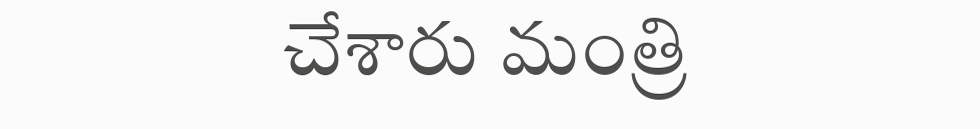చేశారు మంత్రి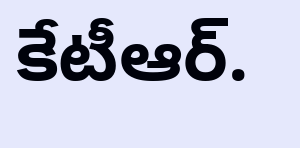కేటీఆర్.